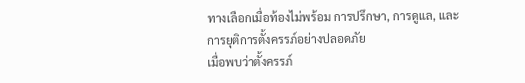ทางเลือกเมื่อท้องไม่พร้อม การปรึกษา, การดูแล, และการยุติการตั้งครรภ์อย่างปลอดภัย
เมื่อพบว่าตั้งครรภ์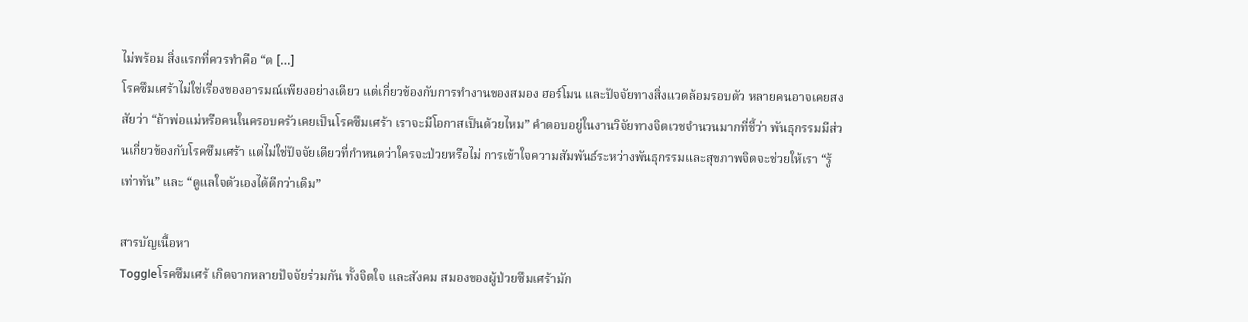ไม่พร้อม สิ่งแรกที่ควรทำคือ “ต […]
โรคซึมเศร้าไม่ใช่เรื่องของอารมณ์เพียงอย่างเดียว แต่เกี่ยวข้องกับการทำงานของสมอง ฮอร์โมน และปัจจัยทางสิ่งแวดล้อมรอบตัว หลายคนอาจเคยสงสัยว่า “ถ้าพ่อแม่หรือคนในครอบครัวเคยเป็นโรคซึมเศร้า เราจะมีโอกาสเป็นด้วยไหม” คำตอบอยู่ในงานวิจัยทางจิตเวชจำนวนมากที่ชี้ว่า พันธุกรรมมีส่วนเกี่ยวข้องกับโรคซึมเศร้า แต่ไม่ใช่ปัจจัยเดียวที่กำหนดว่าใครจะป่วยหรือไม่ การเข้าใจความสัมพันธ์ระหว่างพันธุกรรมและสุขภาพจิตจะช่วยให้เรา “รู้เท่าทัน” และ “ดูแลใจตัวเองได้ดีกว่าเดิม”

สารบัญเนื้อหา
Toggleโรคซึมเศร้ เกิดจากหลายปัจจัยร่วมกัน ทั้งจิตใจ และสังคม สมองของผู้ป่วยซึมเศร้ามัก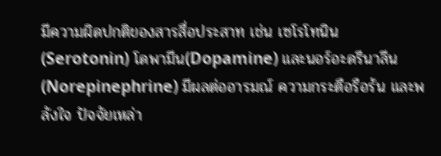มีความผิดปกติของสารสื่อประสาท เช่น เซโรโทนิน (Serotonin) โดพามีน(Dopamine) และนอร์อะดรีนาลีน (Norepinephrine) มีผลต่ออารมณ์ ความกระตือรือร้น และพลังใจ ปัจจัยเหล่า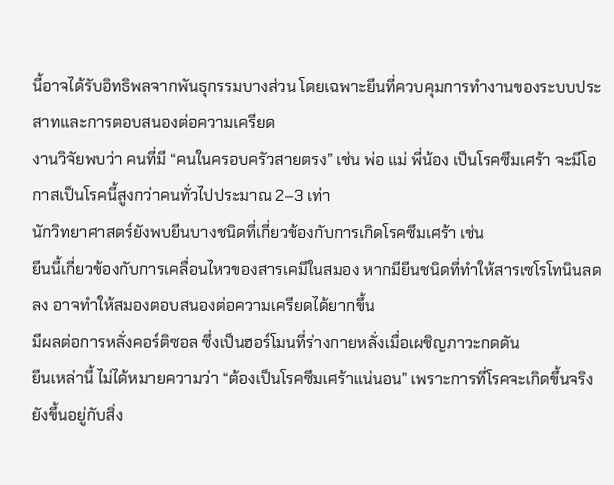นี้อาจได้รับอิทธิพลจากพันธุกรรมบางส่วน โดยเฉพาะยีนที่ควบคุมการทำงานของระบบประสาทและการตอบสนองต่อความเครียด
งานวิจัยพบว่า คนที่มี “คนในครอบครัวสายตรง” เช่น พ่อ แม่ พี่น้อง เป็นโรคซึมเศร้า จะมีโอกาสเป็นโรคนี้สูงกว่าคนทั่วไปประมาณ 2–3 เท่า
นักวิทยาศาสตร์ยังพบยีนบางชนิดที่เกี่ยวข้องกับการเกิดโรคซึมเศร้า เช่น
ยีนนี้เกี่ยวข้องกับการเคลื่อนไหวของสารเคมีในสมอง หากมียีนชนิดที่ทำให้สารเซโรโทนินลดลง อาจทำให้สมองตอบสนองต่อความเครียดได้ยากขึ้น
มีผลต่อการหลั่งคอร์ติซอล ซึ่งเป็นฮอร์โมนที่ร่างกายหลั่งเมื่อเผชิญภาวะกดดัน
ยีนเหล่านี้ ไม่ได้หมายความว่า “ต้องเป็นโรคซึมเศร้าแน่นอน” เพราะการที่โรคจะเกิดขึ้นจริง ยังขึ้นอยู่กับสิ่ง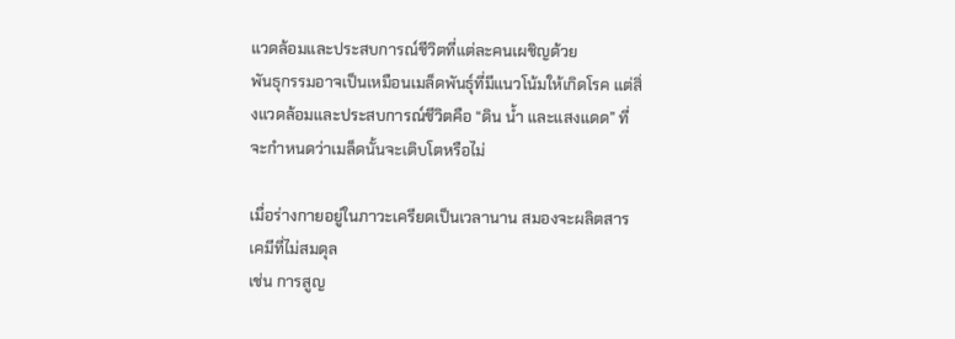แวดล้อมและประสบการณ์ชีวิตที่แต่ละคนเผชิญด้วย
พันธุกรรมอาจเป็นเหมือนเมล็ดพันธุ์ที่มีแนวโน้มให้เกิดโรค แต่สิ่งแวดล้อมและประสบการณ์ชีวิตคือ “ดิน น้ำ และแสงแดด” ที่จะกำหนดว่าเมล็ดนั้นจะเติบโตหรือไม่

เมื่อร่างกายอยู่ในภาวะเครียดเป็นเวลานาน สมองจะผลิตสารเคมีที่ไม่สมดุล
เช่น การสูญ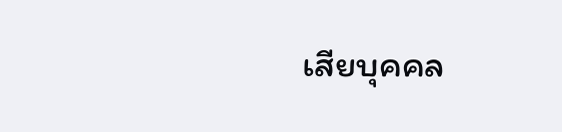เสียบุคคล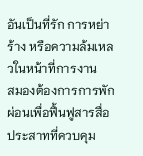อันเป็นที่รัก การหย่าร้าง หรือความล้มเหลวในหน้าที่การงาน
สมองต้องการการพักผ่อนเพื่อฟื้นฟูสารสื่อประสาทที่ควบคุม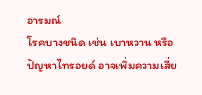อารมณ์
โรคบางชนิด เช่น เบาหวาน หรือปัญหาไทรอยด์ อาจเพิ่มความเสี่ย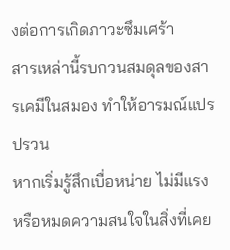งต่อการเกิดภาวะซึมเศร้า
สารเหล่านี้รบกวนสมดุลของสารเคมีในสมอง ทำให้อารมณ์แปรปรวน
หากเริ่มรู้สึกเบื่อหน่าย ไม่มีแรง หรือหมดความสนใจในสิ่งที่เคย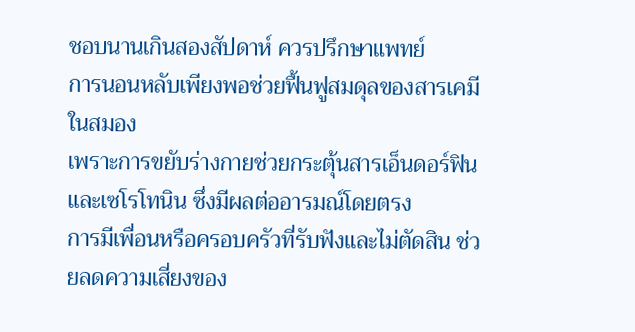ชอบนานเกินสองสัปดาห์ ควรปรึกษาแพทย์
การนอนหลับเพียงพอช่วยฟื้นฟูสมดุลของสารเคมีในสมอง
เพราะการขยับร่างกายช่วยกระตุ้นสารเอ็นดอร์ฟินและเซโรโทนิน ซึ่งมีผลต่ออารมณ์โดยตรง
การมีเพื่อนหรือครอบครัวที่รับฟังและไม่ตัดสิน ช่วยลดความเสี่ยงของ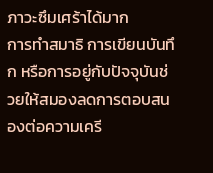ภาวะซึมเศร้าได้มาก
การทำสมาธิ การเขียนบันทึก หรือการอยู่กับปัจจุบันช่วยให้สมองลดการตอบสนองต่อความเครี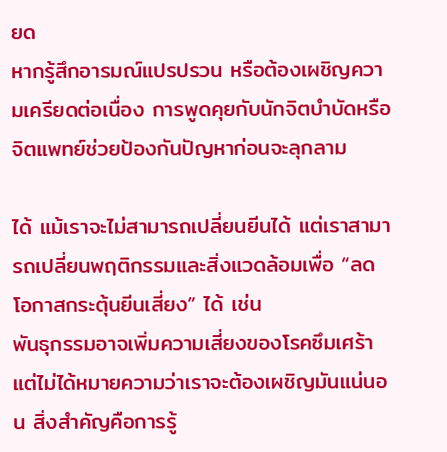ยด
หากรู้สึกอารมณ์แปรปรวน หรือต้องเผชิญความเครียดต่อเนื่อง การพูดคุยกับนักจิตบำบัดหรือจิตแพทย์ช่วยป้องกันปัญหาก่อนจะลุกลาม

ได้ แม้เราจะไม่สามารถเปลี่ยนยีนได้ แต่เราสามารถเปลี่ยนพฤติกรรมและสิ่งแวดล้อมเพื่อ “ลดโอกาสกระตุ้นยีนเสี่ยง” ได้ เช่น
พันธุกรรมอาจเพิ่มความเสี่ยงของโรคซึมเศร้า แต่ไม่ได้หมายความว่าเราจะต้องเผชิญมันแน่นอน สิ่งสำคัญคือการรู้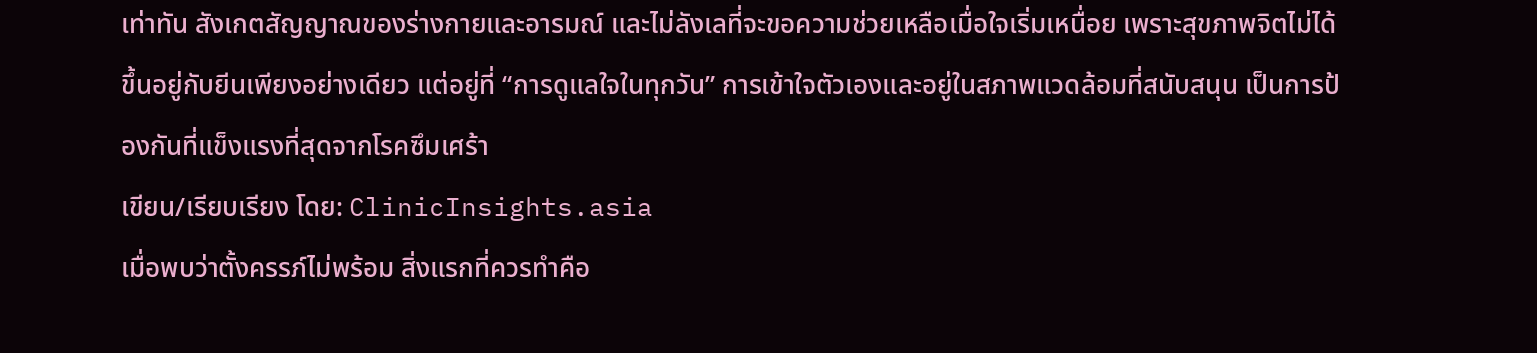เท่าทัน สังเกตสัญญาณของร่างกายและอารมณ์ และไม่ลังเลที่จะขอความช่วยเหลือเมื่อใจเริ่มเหนื่อย เพราะสุขภาพจิตไม่ได้ขึ้นอยู่กับยีนเพียงอย่างเดียว แต่อยู่ที่ “การดูแลใจในทุกวัน” การเข้าใจตัวเองและอยู่ในสภาพแวดล้อมที่สนับสนุน เป็นการป้องกันที่แข็งแรงที่สุดจากโรคซึมเศร้า
เขียน/เรียบเรียง โดย: ClinicInsights.asia
เมื่อพบว่าตั้งครรภ์ไม่พร้อม สิ่งแรกที่ควรทำคือ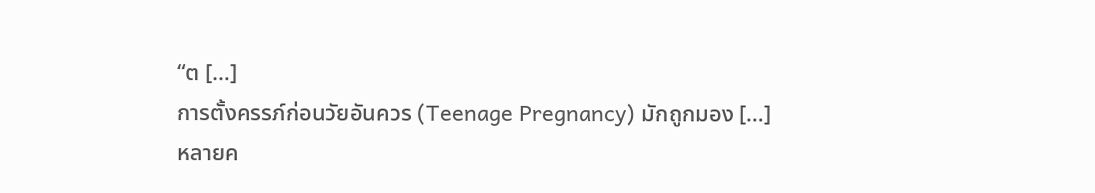“ต […]
การตั้งครรภ์ก่อนวัยอันควร (Teenage Pregnancy) มักถูกมอง […]
หลายค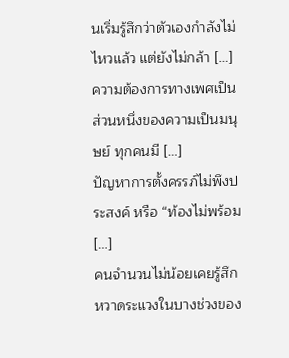นเริ่มรู้สึกว่าตัวเองกำลังไม่ไหวแล้ว แต่ยังไม่กล้า […]
ความต้องการทางเพศเป็นส่วนหนึ่งของความเป็นมนุษย์ ทุกคนมี […]
ปัญหาการตั้งครรภ์ไม่พึงประสงค์ หรือ “ท้องไม่พร้อม […]
คนจำนวนไม่น้อยเคยรู้สึกหวาดระแวงในบางช่วงของ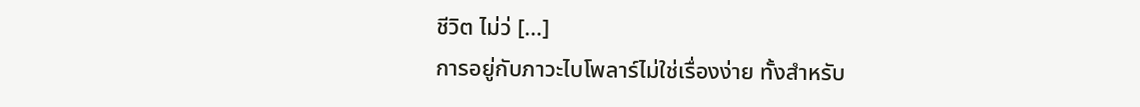ชีวิต ไม่ว่ […]
การอยู่กับภาวะไบโพลาร์ไม่ใช่เรื่องง่าย ทั้งสำหรับ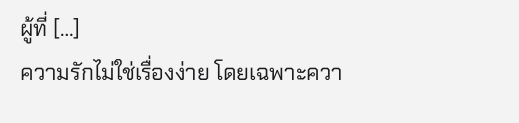ผู้ที่ […]
ความรักไม่ใช่เรื่องง่าย โดยเฉพาะควา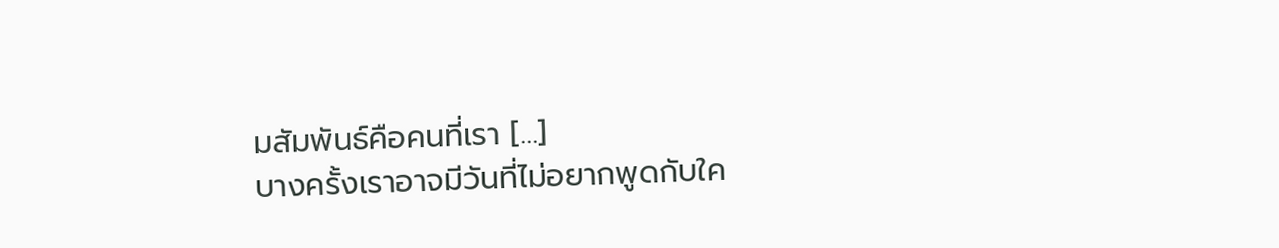มสัมพันธ์คือคนที่เรา […]
บางครั้งเราอาจมีวันที่ไม่อยากพูดกับใค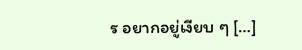ร อยากอยู่เงียบ ๆ […]